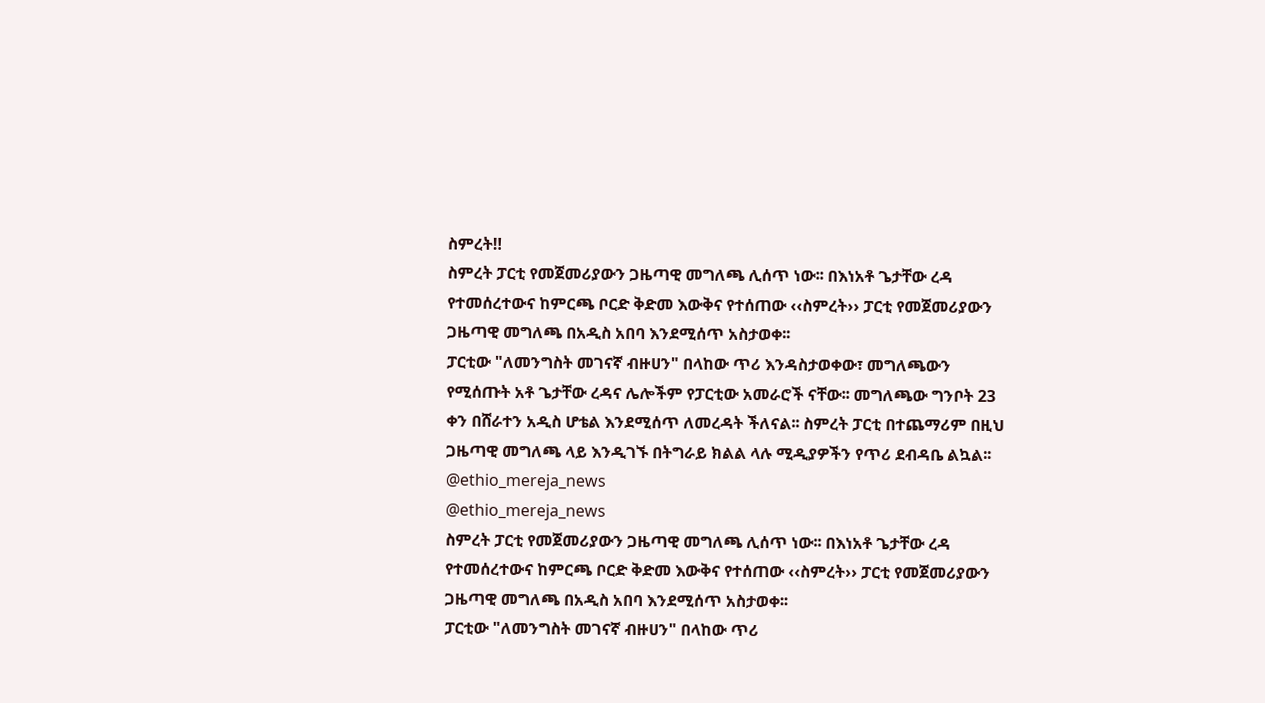ስምረት‼
ስምረት ፓርቲ የመጀመሪያውን ጋዜጣዊ መግለጫ ሊሰጥ ነው፡፡ በእነአቶ ጌታቸው ረዳ የተመሰረተውና ከምርጫ ቦርድ ቅድመ እውቅና የተሰጠው ‹‹ስምረት›› ፓርቲ የመጀመሪያውን ጋዜጣዊ መግለጫ በአዲስ አበባ እንደሚሰጥ አስታወቀ፡፡
ፓርቲው "ለመንግስት መገናኛ ብዙሀን" በላከው ጥሪ እንዳስታወቀው፣ መግለጫውን የሚሰጡት አቶ ጌታቸው ረዳና ሌሎችም የፓርቲው አመራሮች ናቸው፡፡ መግለጫው ግንቦት 23 ቀን በሸራተን አዲስ ሆቴል እንደሚሰጥ ለመረዳት ችለናል፡፡ ስምረት ፓርቲ በተጨማሪም በዚህ ጋዜጣዊ መግለጫ ላይ እንዲገኙ በትግራይ ክልል ላሉ ሚዲያዎችን የጥሪ ደብዳቤ ልኳል፡፡
@ethio_mereja_news
@ethio_mereja_news
ስምረት ፓርቲ የመጀመሪያውን ጋዜጣዊ መግለጫ ሊሰጥ ነው፡፡ በእነአቶ ጌታቸው ረዳ የተመሰረተውና ከምርጫ ቦርድ ቅድመ እውቅና የተሰጠው ‹‹ስምረት›› ፓርቲ የመጀመሪያውን ጋዜጣዊ መግለጫ በአዲስ አበባ እንደሚሰጥ አስታወቀ፡፡
ፓርቲው "ለመንግስት መገናኛ ብዙሀን" በላከው ጥሪ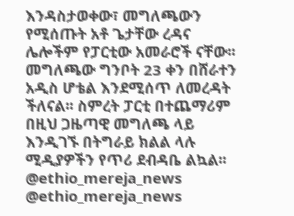እንዳስታወቀው፣ መግለጫውን የሚሰጡት አቶ ጌታቸው ረዳና ሌሎችም የፓርቲው አመራሮች ናቸው፡፡ መግለጫው ግንቦት 23 ቀን በሸራተን አዲስ ሆቴል እንደሚሰጥ ለመረዳት ችለናል፡፡ ስምረት ፓርቲ በተጨማሪም በዚህ ጋዜጣዊ መግለጫ ላይ እንዲገኙ በትግራይ ክልል ላሉ ሚዲያዎችን የጥሪ ደብዳቤ ልኳል፡፡
@ethio_mereja_news
@ethio_mereja_news